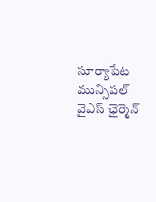సూర్యాపేట మున్సిపల్ వైఎస్ ఛైర్మెన్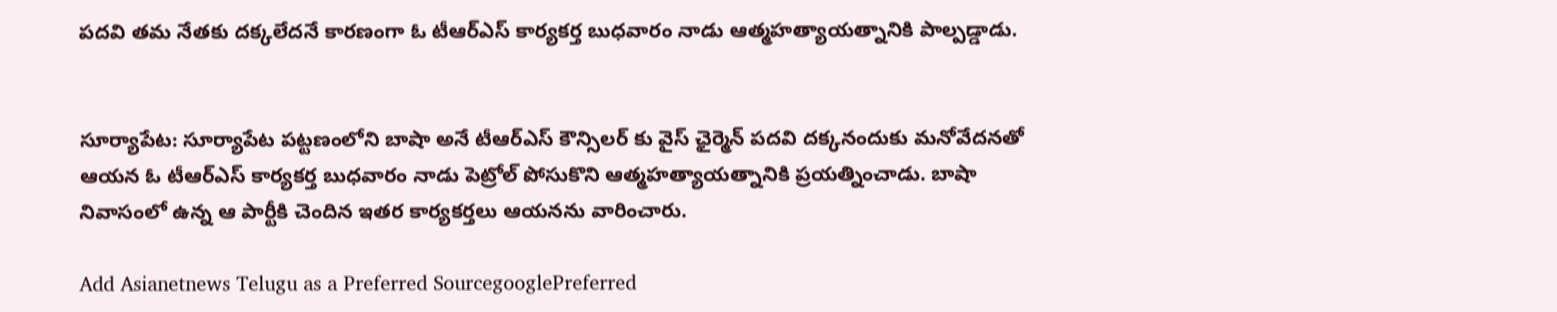పదవి తమ నేతకు దక్కలేదనే కారణంగా ఓ టీఆర్ఎస్ కార్యకర్త బుధవారం నాడు ఆత్మహత్యాయత్నానికి పాల్పడ్డాడు.


సూర్యాపేట: సూర్యాపేట పట్టణంలోని బాషా అనే టీఆర్ఎస్ కౌన్సిలర్ కు వైస్ ఛైర్మెన్ పదవి దక్కనందుకు మనోవేదనతో ఆయన ఓ టీఆర్ఎస్ కార్యకర్త బుధవారం నాడు పెట్రోల్ పోసుకొని ఆత్మహత్యాయత్నానికి ప్రయత్నించాడు. బాషా నివాసంలో ఉన్న ఆ పార్టీకి చెందిన ఇతర కార్యకర్తలు ఆయనను వారించారు.

Add Asianetnews Telugu as a Preferred SourcegooglePreferred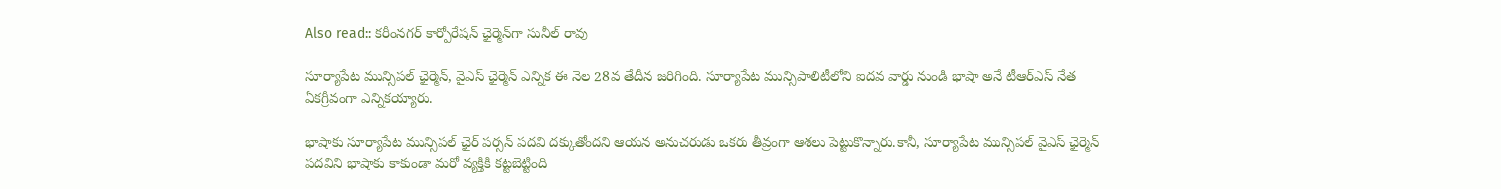Also read:: కరీంనగర్ కార్పోరేషన్ ఛైర్మెన్‌గా సునీల్ రావు

సూర్యాపేట మున్సిపల్ ఛైర్మెన్, వైఎస్ ఛైర్మెన్ ఎన్నిక ఈ నెల 28వ తేదీన జరిగింది. సూర్యాపేట మున్సిపాలిటీలోని ఐదవ వార్డు నుండి భాషా అనే టీఆర్ఎస్ నేత ఏకగ్రీవంగా ఎన్నికయ్యారు.

భాషాకు సూర్యాపేట మున్సిపల్ ఛైర్ పర్సన్ పదవి దక్కుతోందని ఆయన అనుచరుడు ఒకరు తీవ్రంగా ఆశలు పెట్టుకొన్నారు.కానీ, సూర్యాపేట మున్సిపల్ వైఎస్ ఛైర్మెన్ పదవిని భాషాకు కాకుండా మరో వ్యక్తికి కట్టబెట్టింది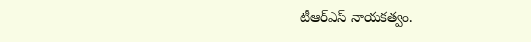టీఆర్ఎస్ నాయకత్వం.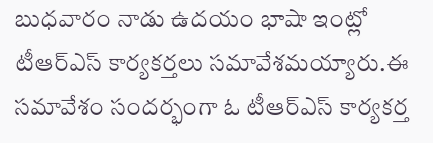బుధవారం నాడు ఉదయం భాషా ఇంట్లో టీఆర్ఎస్ కార్యకర్తలు సమావేశమయ్యారు.ఈ సమావేశం సందర్భంగా ఓ టీఆర్ఎస్ కార్యకర్త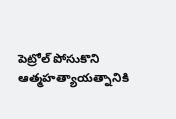పెట్రోల్ పోసుకొని ఆత్మహత్యాయత్నానికి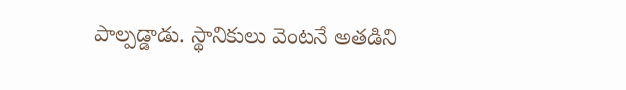పాల్పడ్డాడు. స్థానికులు వెంటనే అతడిని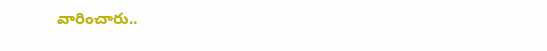వారించారు..